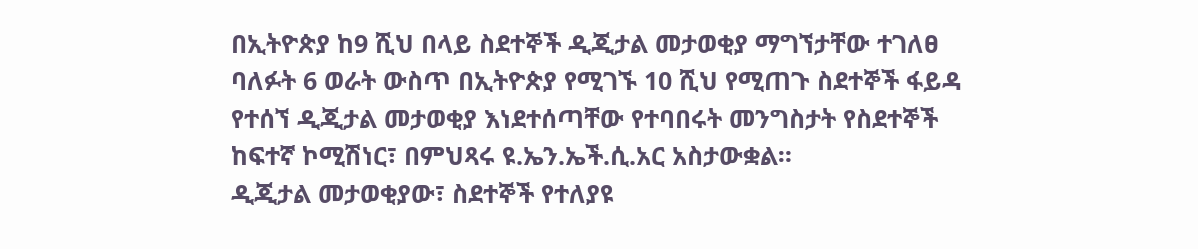በኢትዮጵያ ከ9 ሺህ በላይ ስደተኞች ዲጂታል መታወቂያ ማግኘታቸው ተገለፀ
ባለፉት 6 ወራት ውስጥ በኢትዮጵያ የሚገኙ 10 ሺህ የሚጠጉ ስደተኞች ፋይዳ የተሰኘ ዲጂታል መታወቂያ እነደተሰጣቸው የተባበሩት መንግስታት የስደተኞች ከፍተኛ ኮሚሽነር፣ በምህጻሩ ዩ.ኤን.ኤች.ሲ.አር አስታውቋል።
ዲጂታል መታወቂያው፣ ስደተኞች የተለያዩ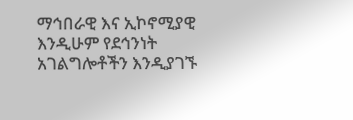ማኅበራዊ እና ኢኮኖሚያዊ እንዲሁም የደኅንነት አገልግሎቶችን እንዲያገኙ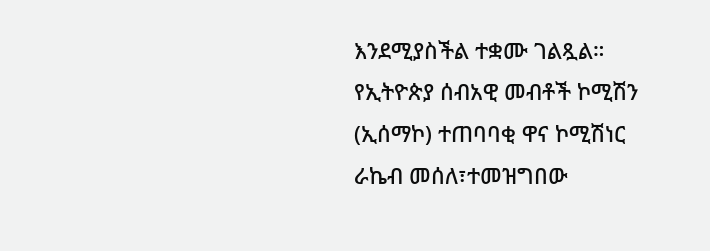እንደሚያስችል ተቋሙ ገልጿል።
የኢትዮጵያ ሰብአዊ መብቶች ኮሚሽን (ኢሰማኮ) ተጠባባቂ ዋና ኮሚሽነር ራኬብ መሰለ፣ተመዝግበው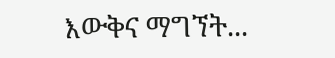እውቅና ማግኘት...